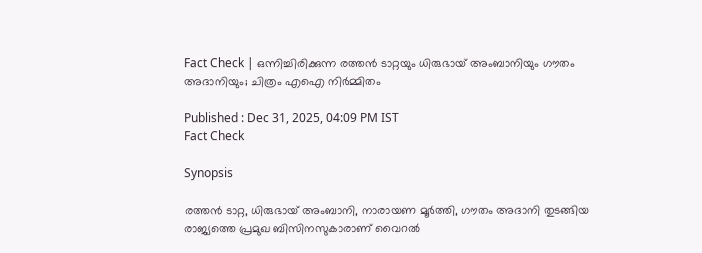Fact Check | ഒന്നിച്ചിരിക്കുന്ന രത്തൻ ടാറ്റയും ധിരുഭായ് അംബാനിയും ഗൗതം അദാനിയും; ചിത്രം എഐ നിര്‍മ്മിതം

Published : Dec 31, 2025, 04:09 PM IST
Fact Check

Synopsis

രത്തൻ ടാറ്റ, ധിരുഭായ് അംബാനി, നാരായണ മൂർത്തി, ഗൗതം അദാനി തുടങ്ങിയ രാജ്യത്തെ പ്രമുഖ ബിസിനസുകാരാണ് വൈറല്‍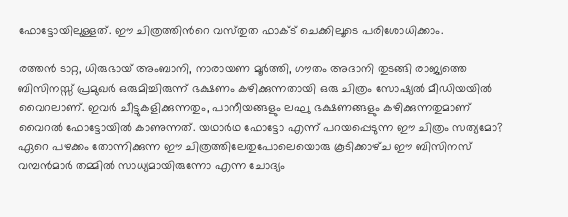ഫോട്ടോയിലുള്ളത്. ഈ ചിത്രത്തിന്‍റെ വസ്‌തുത ഫാക്‌ട് ചെക്കിലൂടെ പരിശോധിക്കാം.

രത്തൻ ടാറ്റ, ധിരുഭായ് അംബാനി, നാരായണ മൂർത്തി, ഗൗതം അദാനി തുടങ്ങി രാജ്യത്തെ ബിസിനസ്സ് പ്രമുഖര്‍ ഒരുമിച്ചിരുന്ന് ഭക്ഷണം കഴിക്കുന്നതായി ഒരു ചിത്രം സോഷ്യല്‍ മീഡിയയില്‍ വൈറലാണ്. ഇവര്‍ ചീട്ടുകളിക്കുന്നതും, പാനീയങ്ങളും ലഘു ഭക്ഷണങ്ങളും കഴിക്കുന്നതുമാണ് വൈറല്‍ ഫോട്ടോയില്‍ കാണുന്നത്. യഥാര്‍ഥ ഫോട്ടോ എന്ന് പറയപ്പെടുന്ന ഈ ചിത്രം സത്യമോ? ഏറെ പഴക്കം തോന്നിക്കുന്ന ഈ ചിത്രത്തിലേതുപോലെയൊരു കൂടിക്കാഴ്‌ച ഈ ബിസിനസ് വമ്പന്‍മാര്‍ തമ്മില്‍ സാധ്യമായിരുന്നോ എന്ന ചോദ്യം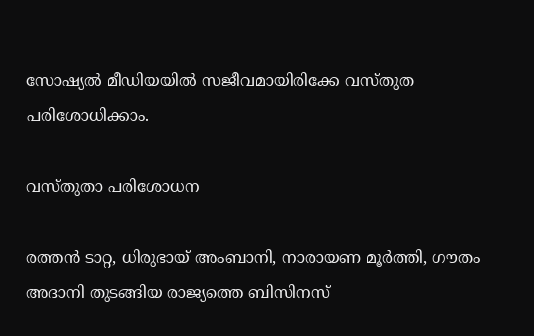സോഷ്യല്‍ മീഡിയയില്‍ സജീവമായിരിക്കേ വസ്‌തുത പരിശോധിക്കാം.

വസ്‌തുതാ പരിശോധന

രത്തൻ ടാറ്റ, ധിരുഭായ് അംബാനി, നാരായണ മൂർത്തി, ഗൗതം അദാനി തുടങ്ങിയ രാജ്യത്തെ ബിസിനസ്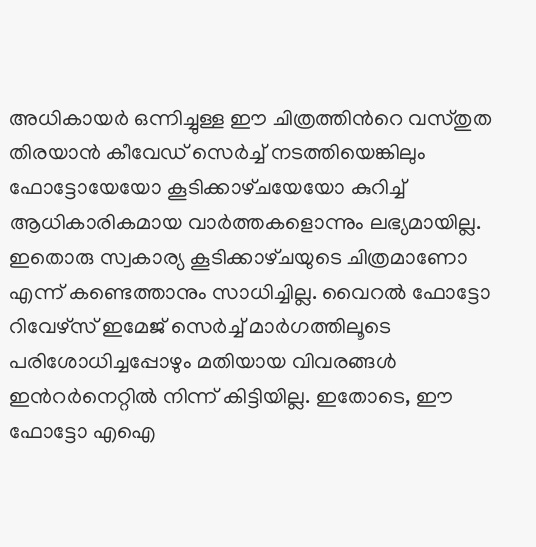അധികായര്‍ ഒന്നിച്ചുള്ള ഈ ചിത്രത്തിന്‍റെ വസ്‌തുത തിരയാന്‍ കീവേഡ് സെര്‍ച്ച് നടത്തിയെങ്കിലും ഫോട്ടോയേയോ കൂടിക്കാഴ്‌ചയേയോ കുറിച്ച് ആധികാരികമായ വാര്‍ത്തകളൊന്നും ലഭ്യമായില്ല. ഇതൊരു സ്വകാര്യ കൂടിക്കാഴ്‌ചയുടെ ചിത്രമാണോ എന്ന് കണ്ടെത്താനും സാധിച്ചില്ല. വൈറല്‍ ഫോട്ടോ റിവേഴ്‌സ് ഇമേജ് സെര്‍ച്ച് മാര്‍ഗത്തിലൂടെ പരിശോധിച്ചപ്പോഴും മതിയായ വിവരങ്ങള്‍ ഇന്‍റര്‍നെറ്റില്‍ നിന്ന് കിട്ടിയില്ല. ഇതോടെ, ഈ ഫോട്ടോ എഐ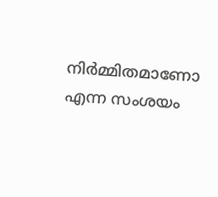നിര്‍മ്മിതമാണോ എന്ന സംശയം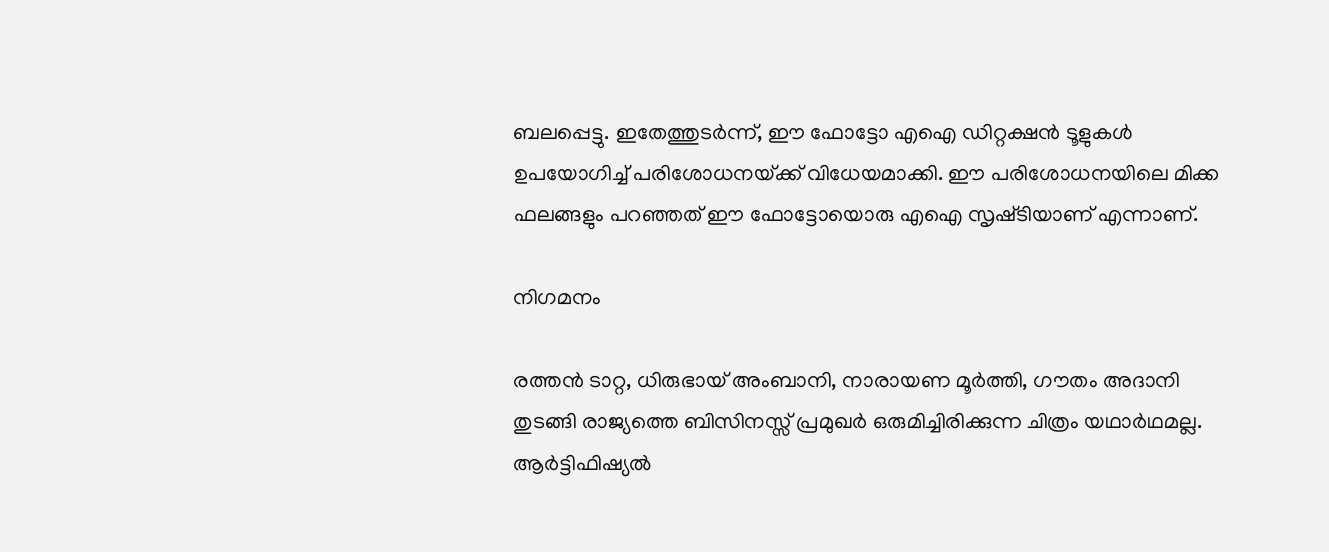ബലപ്പെട്ടു. ഇതേത്തുടര്‍ന്ന്, ഈ ഫോട്ടോ എഐ ഡിറ്റക്ഷന്‍ ടൂളുകള്‍ ഉപയോഗിച്ച് പരിശോധനയ്‌ക്ക് വിധേയമാക്കി. ഈ പരിശോധനയിലെ മിക്ക ഫലങ്ങളും പറഞ്ഞത് ഈ ഫോട്ടോയൊരു എഐ സൃഷ്‌ടിയാണ് എന്നാണ്.

നിഗമനം

രത്തൻ ടാറ്റ, ധിരുഭായ് അംബാനി, നാരായണ മൂർത്തി, ഗൗതം അദാനി തുടങ്ങി രാജ്യത്തെ ബിസിനസ്സ് പ്രമുഖര്‍ ഒരുമിച്ചിരിക്കുന്ന ചിത്രം യഥാര്‍ഥമല്ല. ആര്‍ട്ടിഫിഷ്യല്‍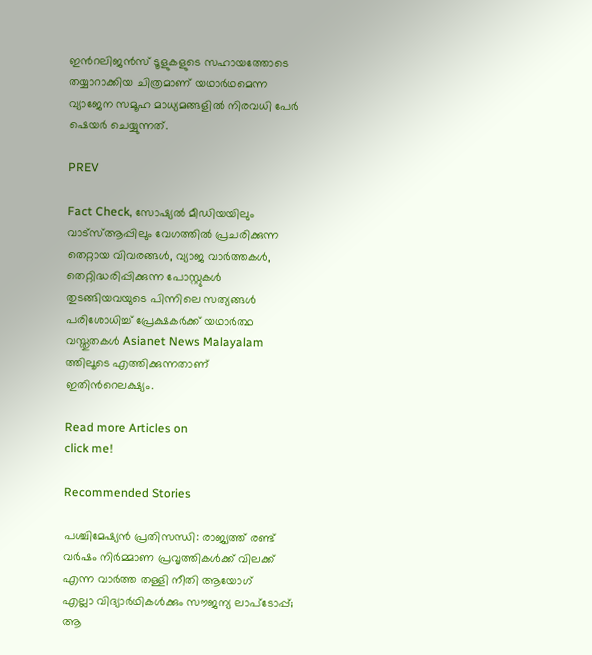ഇന്‍റലിജന്‍സ് ടൂളുകളുടെ സഹായത്തോടെ തയ്യാറാക്കിയ ചിത്രമാണ് യഥാര്‍ഥമെന്ന വ്യാജേന സമൂഹ മാധ്യമങ്ങളില്‍ നിരവധി പേര്‍ ഷെയര്‍ ചെയ്യുന്നത്.

PREV

Fact Check, സോഷ്യൽ മീഡിയയിലും വാട്സ്ആപ്പിലും വേഗത്തിൽ പ്രചരിക്കുന്ന തെറ്റായ വിവരങ്ങൾ, വ്യാജ വാർത്തകൾ, തെറ്റിദ്ധരിപ്പിക്കുന്ന പോസ്റ്റുകൾ തുടങ്ങിയവയുടെ പിന്നിലെ സത്യങ്ങൾ പരിശോധിച്ച് പ്രേക്ഷകർക്ക് യഥാർത്ഥ വസ്തുതകൾ Asianet News Malayalam ത്തിലൂടെ എത്തിക്കുന്നതാണ് ഇതിന്‍റെലക്ഷ്യം.

Read more Articles on
click me!

Recommended Stories

പശ്ചിമേഷ്യന്‍ പ്രതിസന്ധി: രാജ്യത്ത് രണ്ട് വര്‍ഷം നിര്‍മ്മാണ പ്രവൃത്തികള്‍ക്ക് വിലക്ക് എന്ന വാര്‍ത്ത തള്ളി നീതി ആയോഗ്
എല്ലാ വിദ്യാര്‍ഥികള്‍ക്കും സൗജന്യ ലാപ്‌ടോപ്പ്; ആ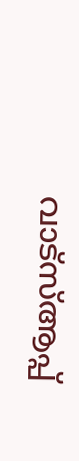വാട്‌സ്ആപ്പ്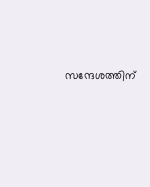സന്ദേശത്തിന്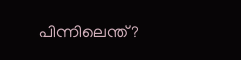പിന്നിലെന്ത്?